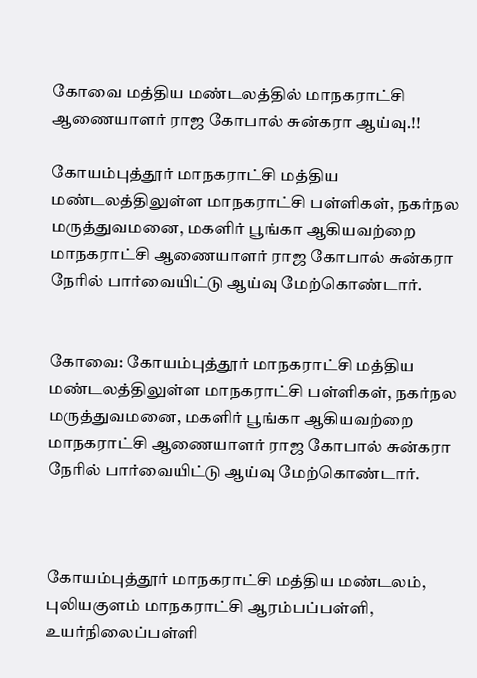கோவை மத்திய மண்டலத்தில் மாநகராட்சி ஆணையாளர்‌ ராஜ கோபால்‌ சுன்கரா ஆய்வு.!!

கோயம்புத்தூர்‌ மாநகராட்சி மத்திய மண்டலத்திலுள்ள மாநகராட்சி பள்ளிகள்‌, நகர்நல மருத்துவமனை, மகளிர்‌ பூங்கா ஆகியவற்றை மாநகராட்சி ஆணையாளர்‌ ராஜ கோபால்‌ சுன்கரா நேரில்‌ பார்வையிட்டு ஆய்வு மேற்கொண்டார்.


கோவை: கோயம்புத்தூர்‌ மாநகராட்சி மத்திய மண்டலத்திலுள்ள மாநகராட்சி பள்ளிகள்‌, நகர்நல மருத்துவமனை, மகளிர்‌ பூங்கா ஆகியவற்றை மாநகராட்சி ஆணையாளர்‌ ராஜ கோபால்‌ சுன்கரா நேரில்‌ பார்வையிட்டு ஆய்வு மேற்கொண்டார்.



கோயம்புத்தூர்‌ மாநகராட்சி மத்திய மண்டலம்‌, புலியகுளம்‌ மாநகராட்சி ஆரம்பப்பள்ளி, உயர்நிலைப்பள்ளி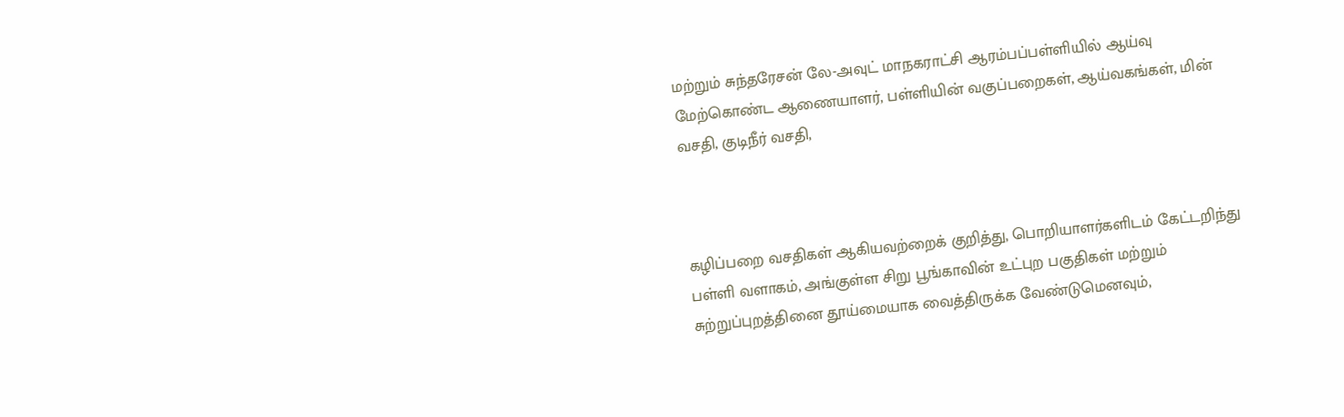மற்றும்‌ சுந்தரேசன்‌ லே-அவுட்‌ மாநகராட்சி ஆரம்பப்பள்ளியில்‌ ஆய்வு மேற்கொண்ட ஆணையாளர்‌, பள்ளியின்‌ வகுப்பறைகள்‌, ஆய்வகங்கள்‌, மின்‌ வசதி, குடிநீர் வசதி,



கழிப்பறை வசதிகள்‌ ஆகியவற்றைக் குறித்து, பொறியாளர்களிடம்‌ கேட்டறிந்து பள்ளி வளாகம்‌, அங்குள்ள சிறு பூங்காவின்‌ உட்புற பகுதிகள்‌ மற்றும்‌ சுற்றுப்புறத்தினை தூய்மையாக வைத்திருக்க வேண்டுமெனவும்‌,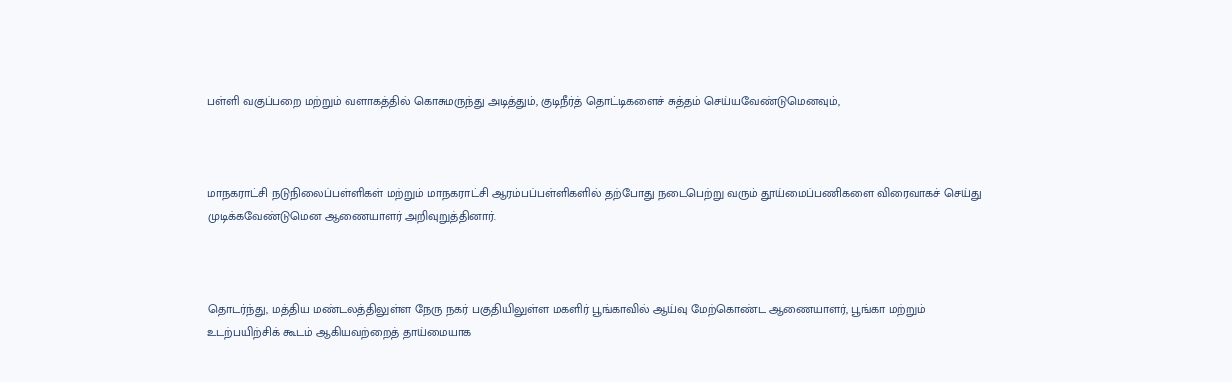பள்ளி வகுப்பறை மற்றும்‌ வளாகத்தில்‌ கொசுமருந்து அடித்தும்‌, குடிநீர்த்‌ தொட்டிகளைச் சுத்தம்‌ செய்யவேண்டுமெனவும்‌,



மாநகராட்சி நடுநிலைப்பள்ளிகள்‌ மற்றும்‌ மாநகராட்சி ஆரம்பப்பள்ளிகளில்‌ தற்போது நடைபெற்று வரும்‌ தூய்மைப்பணிகளை விரைவாகச் செய்து முடிக்கவேண்டுமென ஆணையாளர்‌ அறிவுறுத்தினார்‌.



தொடர்ந்து, மத்திய மண்டலத்திலுள்ள நேரு நகர்‌ பகுதியிலுள்ள மகளிர்‌ பூங்காவில்‌ ஆய்வு மேற்கொண்ட ஆணையாளர்‌, பூங்கா மற்றும்‌ உடற்பயிற்சிக்‌ கூடம்‌ ஆகியவற்றைத் தாய்மையாக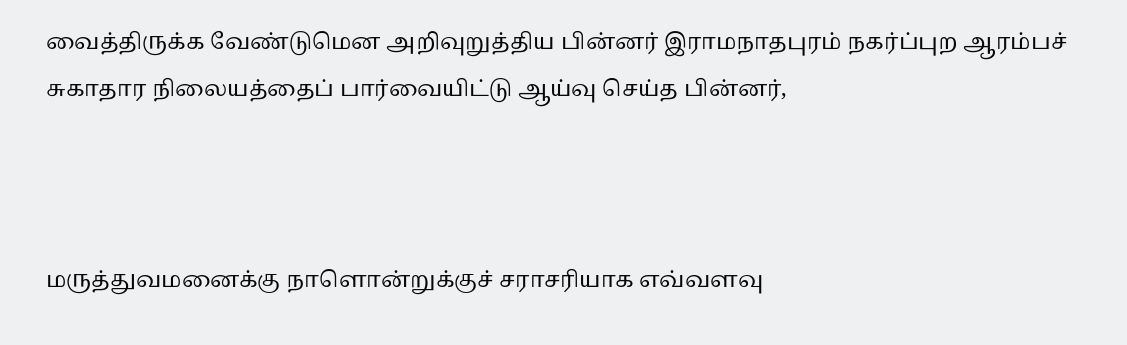வைத்திருக்க வேண்டுமென அறிவுறுத்திய பின்னர்‌ இராமநாதபுரம்‌ நகர்ப்புற ஆரம்பச் சுகாதார நிலையத்தைப் பார்வையிட்டு ஆய்வு செய்த பின்னர்‌,



மருத்துவமனைக்கு நாளொன்றுக்குச் சராசரியாக எவ்வளவு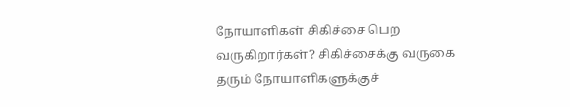நோயாளிகள்‌ சிகிச்சை பெற வருகிறார்கள்‌? சிகிச்சைக்கு வருகை தரும்‌ நோயாளிகளுக்குச்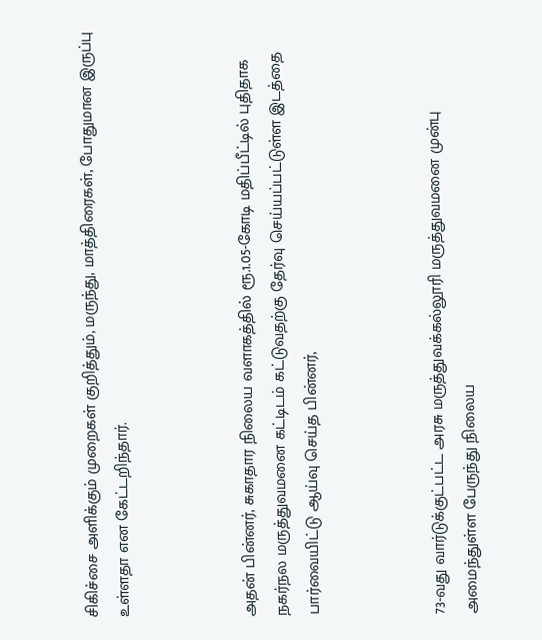சிகிச்சை அளிக்கும்‌ முறைகள்‌ குறித்தும்‌, மருந்து, மாத்திரைகள்‌, போதுமான இருப்பு உள்ளதா என கேட்டறிந்தார்‌.



அதன்‌ பின்னர்‌, சுகாதார நிலைய வளாகத்தில்‌ ரூ.1.05-கோடி மதிப்பீட்டில்‌ புதிதாக நகர்நல மருத்துவமனை கட்டிடம்‌ கட்டுவதற்கு தேர்வு செய்யப்பட்டுள்ள இடத்தை பார்வையிட்டு ஆய்வு செய்த பின்னர்‌,



73-வது வார்டுக்குட்பட்ட அரசு மருத்துவக்கல்லூரி மருத்துவமனை முன்பு அமைந்துள்ள பேருந்து நிலைய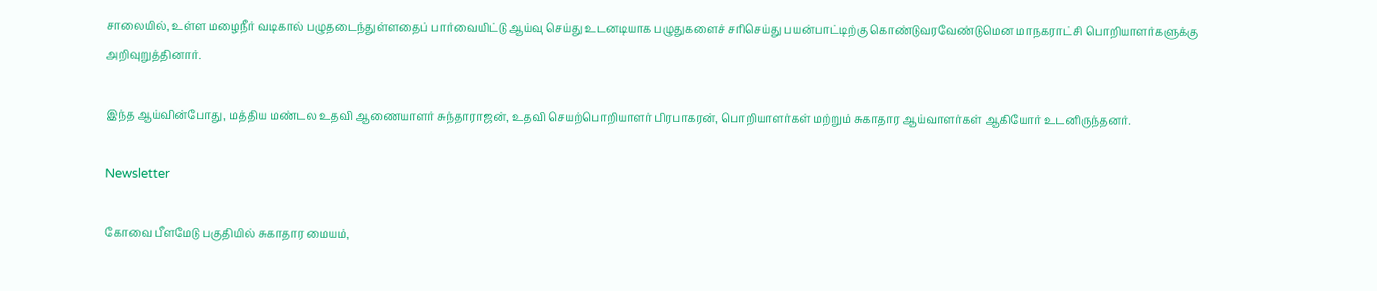சாலையில், உள்ள மழைநீர்‌ வடிகால்‌ பழுதடைந்துள்ளதைப் பார்வையிட்டு ஆய்வு செய்து உடனடியாக பழுதுகளைச் சரிசெய்து பயன்பாட்டிற்கு கொண்டுவரவேண்டுமென மாநகராட்சி பொறியாளர்களுக்கு அறிவுறுத்தினார்‌.

இந்த ஆய்வின்போது, மத்திய மண்டல உதவி ஆணையாளர்‌ சுந்தாராஜன்‌, உதவி செயற்பொறியாளர்‌ பிரபாகரன்‌, பொறியாளர்கள்‌ மற்றும்‌ சுகாதார ஆய்வாளர்கள்‌ ஆகியோர்‌ உடனிருந்தனர்‌.

Newsletter

கோவை பீளமேடு பகுதியில் சுகாதார மையம்,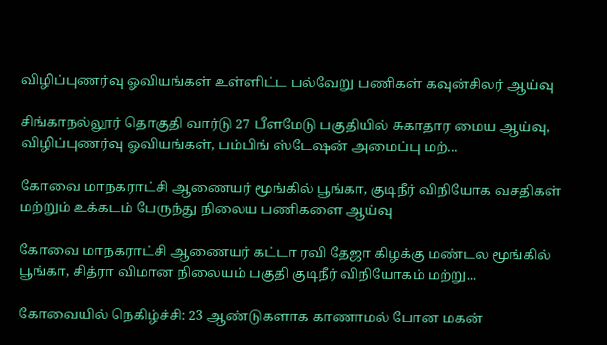விழிப்புணர்வு ஓவியங்கள் உள்ளிட்ட பல்வேறு பணிகள் கவுன்சிலர் ஆய்வு

சிங்காநல்லூர் தொகுதி வார்டு 27 பீளமேடு பகுதியில் சுகாதார மைய ஆய்வு, விழிப்புணர்வு ஓவியங்கள், பம்பிங் ஸ்டேஷன் அமைப்பு மற்...

கோவை மாநகராட்சி ஆணையர் மூங்கில் பூங்கா, குடிநீர் விநியோக வசதிகள் மற்றும் உக்கடம் பேருந்து நிலைய பணிகளை ஆய்வு

கோவை மாநகராட்சி ஆணையர் கட்டா ரவி தேஜா கிழக்கு மண்டல மூங்கில் பூங்கா, சித்ரா விமான நிலையம் பகுதி குடிநீர் விநியோகம் மற்று...

கோவையில் நெகிழ்ச்சி: 23 ஆண்டுகளாக காணாமல் போன மகன்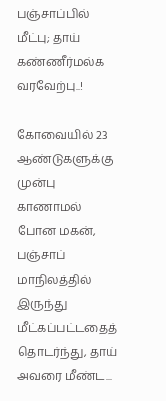பஞ்சாப்பில் மீட்பு; தாய் கண்ணீர்மல்க வரவேற்பு..!

கோவையில் 23 ஆண்டுகளுக்கு முன்பு காணாமல் போன மகன், பஞ்சாப் மாநிலத்தில் இருந்து மீட்கப்பட்டதைத் தொடர்ந்து, தாய் அவரை மீண்ட...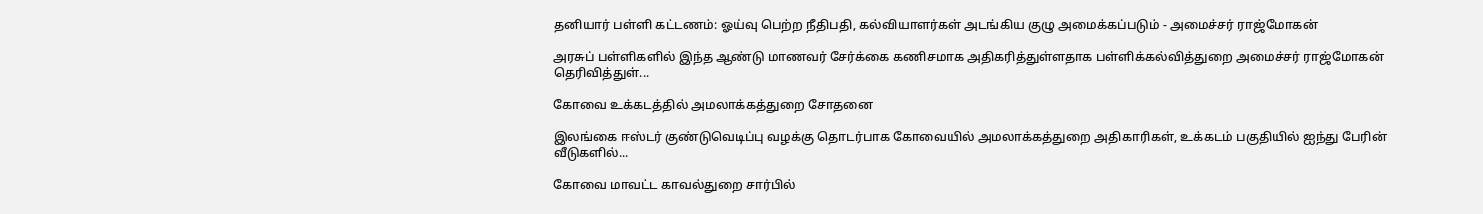தனியார் பள்ளி கட்டணம்: ஓய்வு பெற்ற நீதிபதி, கல்வியாளர்கள் அடங்கிய குழு அமைக்கப்படும் - அமைச்சர் ராஜ்மோகன்

அரசுப் பள்ளிகளில் இந்த ஆண்டு மாணவர் சேர்க்கை கணிசமாக அதிகரித்துள்ளதாக பள்ளிக்கல்வித்துறை அமைச்சர் ராஜ்மோகன் தெரிவித்துள்...

கோவை உக்கடத்தில் அமலாக்கத்துறை சோதனை

இலங்கை ஈஸ்டர் குண்டுவெடிப்பு வழக்கு தொடர்பாக கோவையில் அமலாக்கத்துறை அதிகாரிகள், உக்கடம் பகுதியில் ஐந்து பேரின் வீடுகளில்...

கோவை மாவட்ட காவல்துறை சார்பில்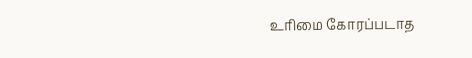உரிமை கோரப்படாத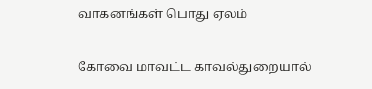வாகனங்கள் பொது ஏலம்

கோவை மாவட்ட காவல்துறையால்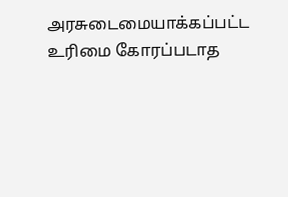அரசுடைமையாக்கப்பட்ட உரிமை கோரப்படாத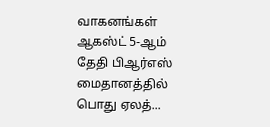வாகனங்கள் ஆகஸ்ட் 5-ஆம் தேதி பிஆர்எஸ் மைதானத்தில் பொது ஏலத்...